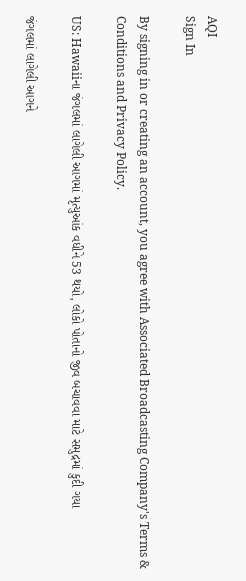AQI
Sign In

By signing in or creating an account, you agree with Associated Broadcasting Company's Terms & Conditions and Privacy Policy.

US: Hawaiiના જંગલમાં લાગેલી આગમાં મૃત્યુઆંક વધીને 53 થયો, લોકો પોતાનો જીવ બચાવવા માટે સમુદ્રમાં કુદી ગયા

જંગલમાં લાગેલી આગને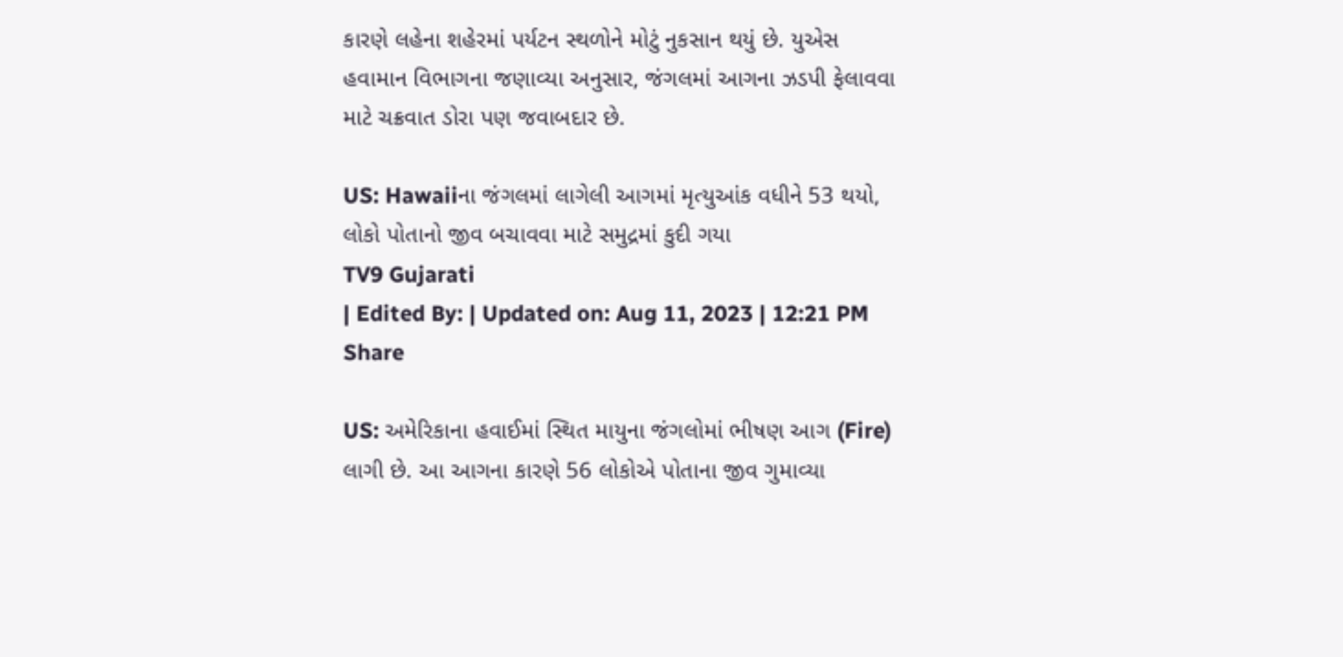કારણે લહેના શહેરમાં પર્યટન સ્થળોને મોટું નુકસાન થયું છે. યુએસ હવામાન વિભાગના જણાવ્યા અનુસાર, જંગલમાં આગના ઝડપી ફેલાવવા માટે ચક્રવાત ડોરા પણ જવાબદાર છે.

US: Hawaiiના જંગલમાં લાગેલી આગમાં મૃત્યુઆંક વધીને 53 થયો, લોકો પોતાનો જીવ બચાવવા માટે સમુદ્રમાં કુદી ગયા
TV9 Gujarati
| Edited By: | Updated on: Aug 11, 2023 | 12:21 PM
Share

US: અમેરિકાના હવાઈમાં સ્થિત માયુના જંગલોમાં ભીષણ આગ (Fire) લાગી છે. આ આગના કારણે 56 લોકોએ પોતાના જીવ ગુમાવ્યા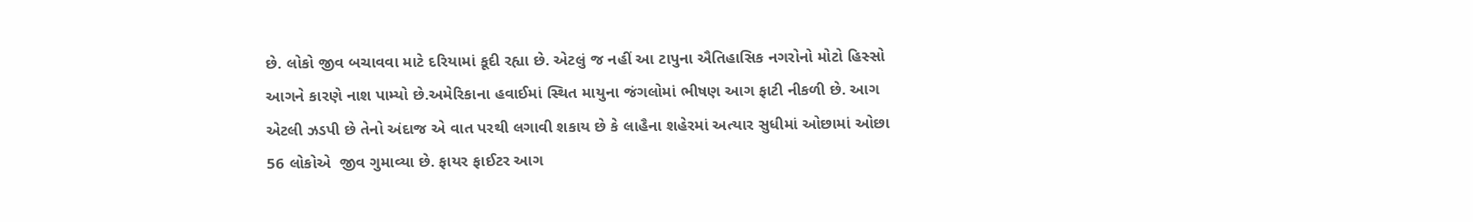છે. લોકો જીવ બચાવવા માટે દરિયામાં કૂદી રહ્યા છે. એટલું જ નહીં આ ટાપુના ઐતિહાસિક નગરોનો મોટો હિસ્સો આગને કારણે નાશ પામ્યો છે.અમેરિકાના હવાઈમાં સ્થિત માયુના જંગલોમાં ભીષણ આગ ફાટી નીકળી છે. આગ એટલી ઝડપી છે તેનો અંદાજ એ વાત પરથી લગાવી શકાય છે કે લાહૈના શહેરમાં અત્યાર સુધીમાં ઓછામાં ઓછા 56 લોકોએ  જીવ ગુમાવ્યા છે. ફાયર ફાઈટર આગ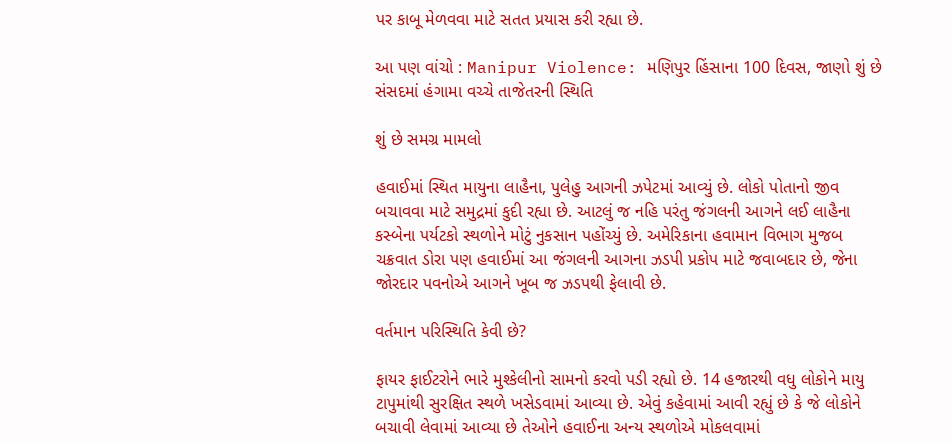પર કાબૂ મેળવવા માટે સતત પ્રયાસ કરી રહ્યા છે.

આ પણ વાંચો : Manipur Violence: મણિપુર હિંસાના 100 દિવસ, જાણો શું છે સંસદમાં હંગામા વચ્ચે તાજેતરની સ્થિતિ

શું છે સમગ્ર મામલો

હવાઈમાં સ્થિત માયુના લાહૈના, પુલેહુ આગની ઝપેટમાં આવ્યું છે. લોકો પોતાનો જીવ બચાવવા માટે સમુદ્રમાં કુદી રહ્યા છે. આટલું જ નહિ પરંતુ જંગલની આગને લઈ લાહૈના કસ્બેના પર્યટકો સ્થળોને મોટું નુકસાન પહોંચ્યું છે. અમેરિકાના હવામાન વિભાગ મુજબ ચક્રવાત ડોરા પણ હવાઈમાં આ જંગલની આગના ઝડપી પ્રકોપ માટે જવાબદાર છે, જેના જોરદાર પવનોએ આગને ખૂબ જ ઝડપથી ફેલાવી છે.

વર્તમાન પરિસ્થિતિ કેવી છે?

ફાયર ફાઈટરોને ભારે મુશ્કેલીનો સામનો કરવો પડી રહ્યો છે. 14 હજારથી વધુ લોકોને માયુ ટાપુમાંથી સુરક્ષિત સ્થળે ખસેડવામાં આવ્યા છે. એવું કહેવામાં આવી રહ્યું છે કે જે લોકોને બચાવી લેવામાં આવ્યા છે તેઓને હવાઈના અન્ય સ્થળોએ મોકલવામાં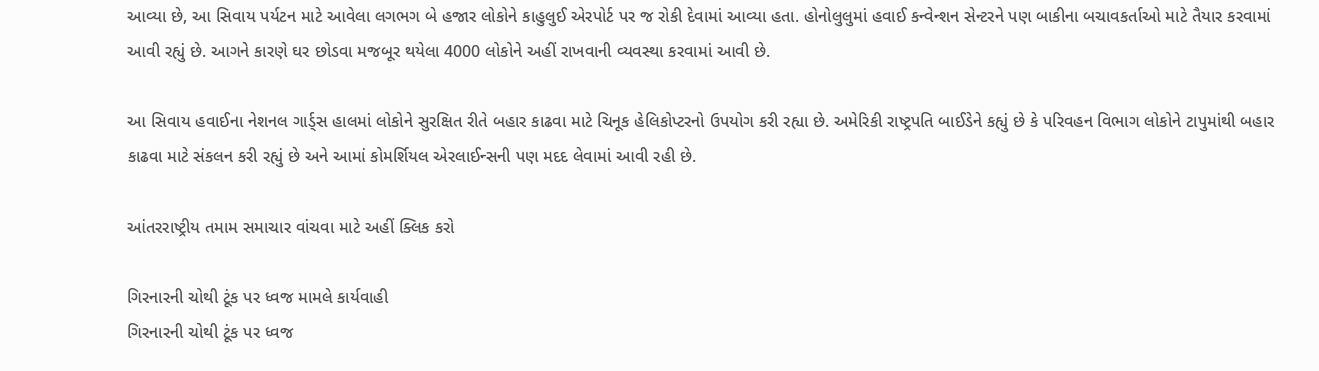આવ્યા છે, આ સિવાય પર્યટન માટે આવેલા લગભગ બે હજાર લોકોને કાહુલુઈ એરપોર્ટ પર જ રોકી દેવામાં આવ્યા હતા. હોનોલુલુમાં હવાઈ કન્વેન્શન સેન્ટરને પણ બાકીના બચાવકર્તાઓ માટે તૈયાર કરવામાં આવી રહ્યું છે. આગને કારણે ઘર છોડવા મજબૂર થયેલા 4000 લોકોને અહીં રાખવાની વ્યવસ્થા કરવામાં આવી છે.

આ સિવાય હવાઈના નેશનલ ગાર્ડ્સ હાલમાં લોકોને સુરક્ષિત રીતે બહાર કાઢવા માટે ચિનૂક હેલિકોપ્ટરનો ઉપયોગ કરી રહ્યા છે. અમેરિકી રાષ્ટ્રપતિ બાઈડેને કહ્યું છે કે પરિવહન વિભાગ લોકોને ટાપુમાંથી બહાર કાઢવા માટે સંકલન કરી રહ્યું છે અને આમાં કોમર્શિયલ એરલાઈન્સની પણ મદદ લેવામાં આવી રહી છે.

આંતરરાષ્ટ્રીય તમામ સમાચાર વાંચવા માટે અહીં ક્લિક કરો

ગિરનારની ચોથી ટૂંક પર ધ્વજ મામલે કાર્યવાહી
ગિરનારની ચોથી ટૂંક પર ધ્વજ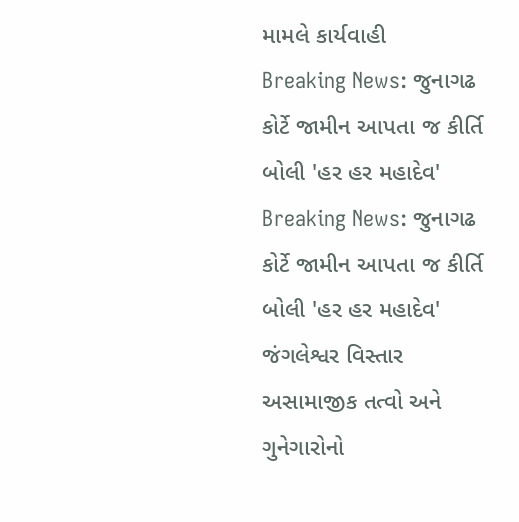મામલે કાર્યવાહી
Breaking News: જુનાગઢ કોર્ટે જામીન આપતા જ કીર્તિ બોલી 'હર હર મહાદેવ'
Breaking News: જુનાગઢ કોર્ટે જામીન આપતા જ કીર્તિ બોલી 'હર હર મહાદેવ'
જંગલેશ્વર વિસ્તાર અસામાજીક તત્વો અને ગુનેગારોનો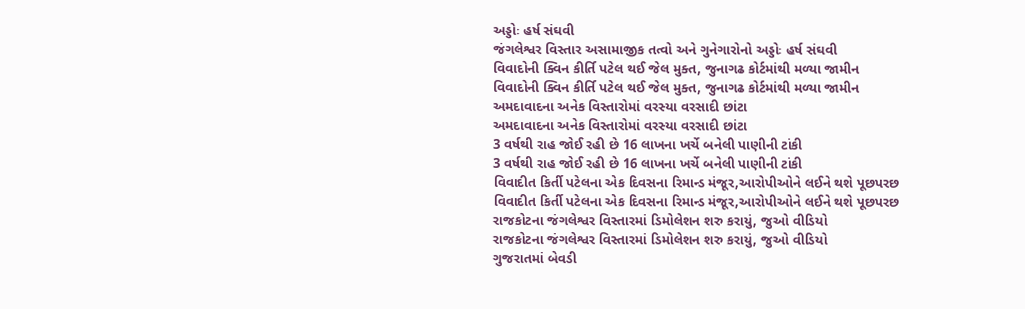અડ્ડોઃ હર્ષ સંઘવી
જંગલેશ્વર વિસ્તાર અસામાજીક તત્વો અને ગુનેગારોનો અડ્ડોઃ હર્ષ સંઘવી
વિવાદોની ક્વિન કીર્તિ પટેલ થઈ જેલ મુક્ત, જુનાગઢ કોર્ટમાંથી મળ્યા જામીન
વિવાદોની ક્વિન કીર્તિ પટેલ થઈ જેલ મુક્ત, જુનાગઢ કોર્ટમાંથી મળ્યા જામીન
અમદાવાદના અનેક વિસ્તારોમાં વરસ્યા વરસાદી છાંટા
અમદાવાદના અનેક વિસ્તારોમાં વરસ્યા વરસાદી છાંટા
3 વર્ષથી રાહ જોઈ રહી છે 16 લાખના ખર્ચે બનેલી પાણીની ટાંકી
3 વર્ષથી રાહ જોઈ રહી છે 16 લાખના ખર્ચે બનેલી પાણીની ટાંકી
વિવાદીત કિર્તી પટેલના એક દિવસના રિમાન્ડ મંજૂર,આરોપીઓને લઈને થશે પૂછપરછ
વિવાદીત કિર્તી પટેલના એક દિવસના રિમાન્ડ મંજૂર,આરોપીઓને લઈને થશે પૂછપરછ
રાજકોટના જંગલેશ્વર વિસ્તારમાં ડિમોલેશન શરુ કરાયું, જુઓ વીડિયો
રાજકોટના જંગલેશ્વર વિસ્તારમાં ડિમોલેશન શરુ કરાયું, જુઓ વીડિયો
ગુજરાતમાં બેવડી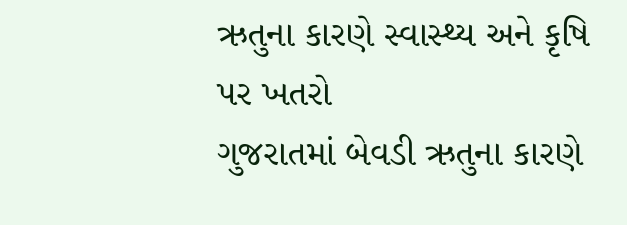ઋતુના કારણે સ્વાસ્થ્ય અને કૃષિ પર ખતરો
ગુજરાતમાં બેવડી ઋતુના કારણે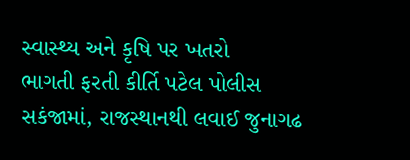સ્વાસ્થ્ય અને કૃષિ પર ખતરો
ભાગતી ફરતી કીર્તિ પટેલ પોલીસ સકંજામાં, રાજસ્થાનથી લવાઈ જુનાગઢ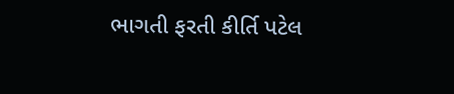ભાગતી ફરતી કીર્તિ પટેલ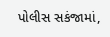પોલીસ સકંજામાં,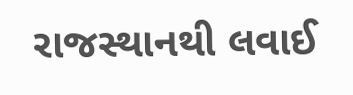રાજસ્થાનથી લવાઈ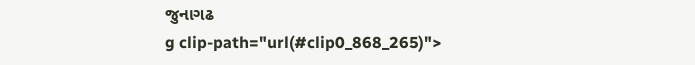જુનાગઢ
g clip-path="url(#clip0_868_265)">